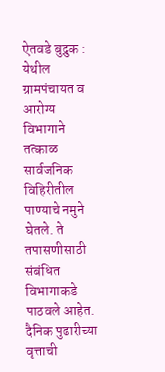ऐतवडे बुद्रुक : येथील ग्रामपंचायत व आरोग्य विभागाने तत्काळ सार्वजनिक विहिरीतील पाण्याचे नमुने घेतले. ते तपासणीसाठी संबंधित विभागाकडे पाठवले आहेत. दैनिक पुढारीच्या वृत्ताची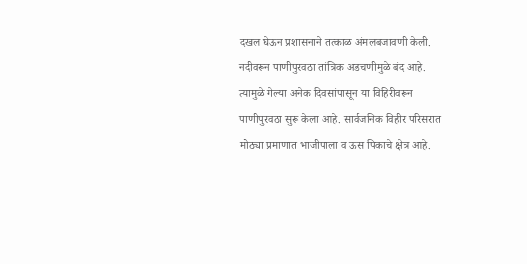दखल घेऊन प्रशासनाने तत्काळ अंमलबजावणी केली.
नदीवरून पाणीपुरवठा तांत्रिक अडचणीमुळे बंद आहे. त्यामुळे गेल्या अनेक दिवसांपासून या विहिरीवरून पाणीपुरवठा सुरू केला आहे. सार्वजनिक विहीर परिसरात मोठ्या प्रमाणात भाजीपाला व ऊस पिकाचे क्षेत्र आहे.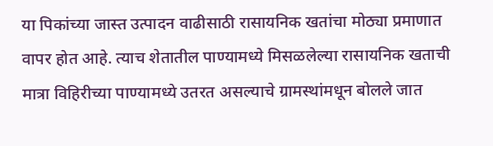या पिकांच्या जास्त उत्पादन वाढीसाठी रासायनिक खतांचा मोठ्या प्रमाणात वापर होत आहे. त्याच शेतातील पाण्यामध्ये मिसळलेल्या रासायनिक खताची मात्रा विहिरीच्या पाण्यामध्ये उतरत असल्याचे ग्रामस्थांमधून बोलले जात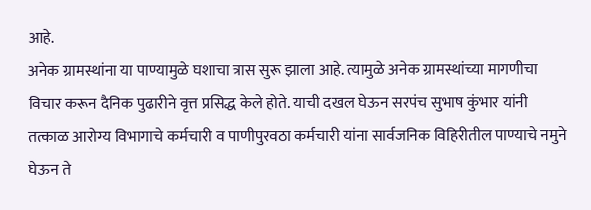आहे.
अनेक ग्रामस्थांना या पाण्यामुळे घशाचा त्रास सुरू झाला आहे. त्यामुळे अनेक ग्रामस्थांच्या मागणीचा विचार करून दैनिक पुढारीने वृत्त प्रसिद्ध केले होते. याची दखल घेऊन सरपंच सुभाष कुंभार यांनी तत्काळ आरोग्य विभागाचे कर्मचारी व पाणीपुरवठा कर्मचारी यांना सार्वजनिक विहिरीतील पाण्याचे नमुने घेऊन ते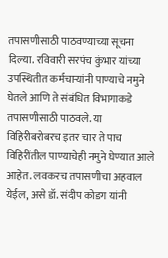तपासणीसाठी पाठवण्याच्या सूचना दिल्या. रविवारी सरपंच कुंभार यांच्या उपस्थितीत कर्मचाऱ्यांनी पाण्याचे नमुने घेतले आणि ते संबंधित विभागाकडे तपासणीसाठी पाठवले. या विहिरीबरोबरच इतर चार ते पाच विहिरींतील पाण्याचेही नमुने घेण्यात आले आहेत. लवकरच तपासणीचा अहवाल येईल, असे डॉ. संदीप कोडग यांनी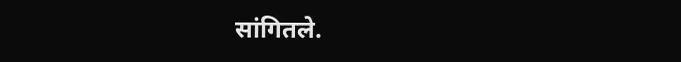सांगितले.